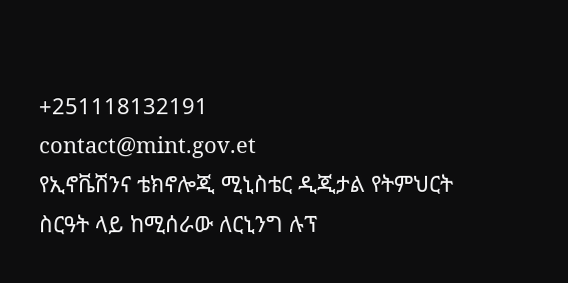+251118132191
contact@mint.gov.et
የኢኖቬሽንና ቴክኖሎጂ ሚኒስቴር ዲጂታል የትምህርት ስርዓት ላይ ከሚሰራው ለርኒንግ ሉፕ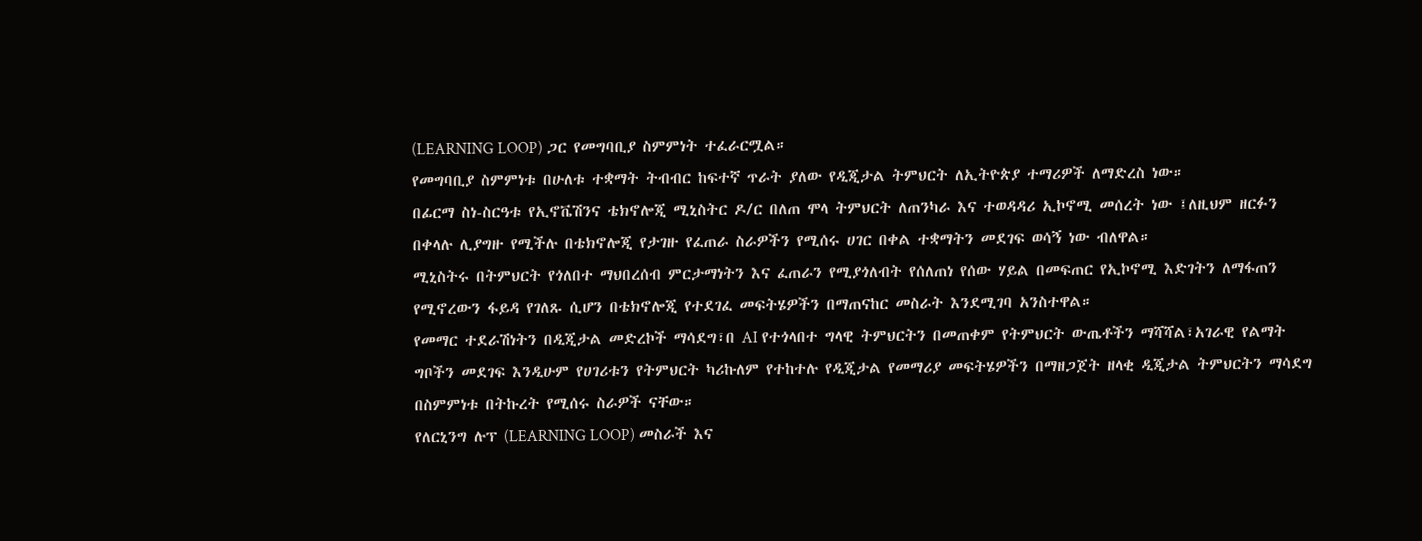(LEARNING LOOP) ጋር የመግባቢያ ስምምነት ተፈራርሟል።
የመግባቢያ ስምምነቱ በሁለቱ ተቋማት ትብብር ከፍተኛ ጥራት ያለው የዲጂታል ትምህርት ለኢትዮጵያ ተማሪዎች ለማድረስ ነው።
በፊርማ ስነ-ስርዓቱ የኢኖቬሽንና ቴክኖሎጂ ሚኒስትር ዶ/ር በለጠ ሞላ ትምህርት ለጠንካራ እና ተወዳዳሪ ኢኮኖሚ መሰረት ነው ፤ለዚህም ዘርፉን በቀላሉ ሊያግዙ የሚችሉ በቴክኖሎጂ የታገዙ የፈጠራ ስራዎችን የሚሰሩ ሀገር በቀል ተቋማትን መደገፍ ወሳኝ ነው ብለዋል።
ሚኒስትሩ በትምህርት የጎለበተ ማህበረሰብ ምርታማነትን እና ፈጠራን የሚያጎለብት የሰለጠነ የሰው ሃይል በመፍጠር የኢኮኖሚ እድገትን ለማፋጠን የሚኖረውን ፋይዳ የገለጹ ሲሆን በቴክኖሎጂ የተደገፈ መፍትሄዎችን በማጠናከር መስራት እንደሚገባ አንስተዋል።
የመማር ተደራሽነትን በዲጂታል መድረኮች ማሳደግ፣በ AI የተጎላበተ ግላዊ ትምህርትን በመጠቀም የትምህርት ውጤቶችን ማሻሻል፣አገራዊ የልማት ግቦችን መደገፍ እንዲሁም የሀገሪቱን የትምህርት ካሪኩለም የተከተሉ የዲጂታል የመማሪያ መፍትሄዎችን በማዘጋጀት ዘላቂ ዲጂታል ትምህርትን ማሳደግ በስምምነቱ በትኩረት የሚሰሩ ስራዎች ናቸው።
የለርኒንግ ሉፕ (LEARNING LOOP) መስራች እና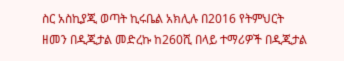ስር አስኪያጂ ወጣት ኪሩቤል አክሊሉ በ2016 የትምህርት ዘመን በዲጂታል መድረኩ ከ260ሺ በላይ ተማሪዎች በዲጂታል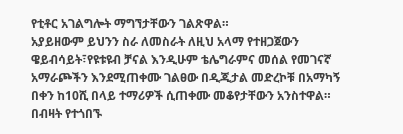የቲቶር አገልግሎት ማግኘታቸውን ገልጽዋል።
አያይዘውም ይህንን ስራ ለመስራት ለዚህ አላማ የተዘጋጀውን ዌይብሳይት፣የዩቱዩብ ቻናል እንዲሁም ቴሌግራምና መሰል የመገናኛ አማራጮችን እንደሚጠቀሙ ገልፀው በዲጂታል መድረኮቹ በአማካኝ በቀን ከ10ሺ በላይ ተማሪዎች ሲጠቀሙ መቆየታቸውን አንስተዋል።
በብዛት የተጎበኙ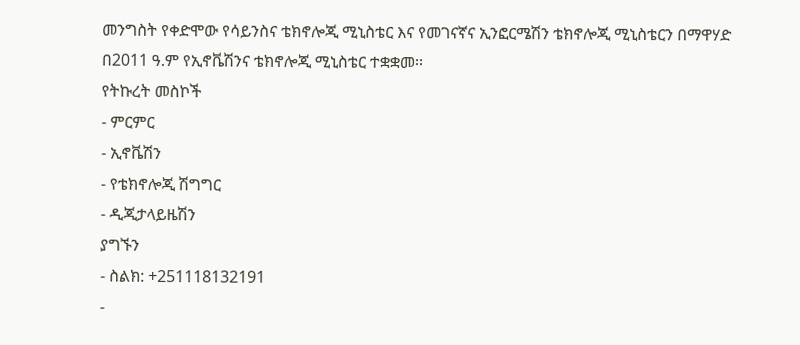መንግስት የቀድሞው የሳይንስና ቴክኖሎጂ ሚኒስቴር እና የመገናኛና ኢንፎርሜሽን ቴክኖሎጂ ሚኒስቴርን በማዋሃድ በ2011 ዓ.ም የኢኖቬሽንና ቴክኖሎጂ ሚኒስቴር ተቋቋመ፡፡
የትኩረት መስኮች
- ምርምር
- ኢኖቬሽን
- የቴክኖሎጂ ሽግግር
- ዲጂታላይዜሽን
ያግኙን
- ስልክ: +251118132191
-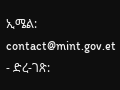ኢሜል: contact@mint.gov.et
- ድረ-ገጽ: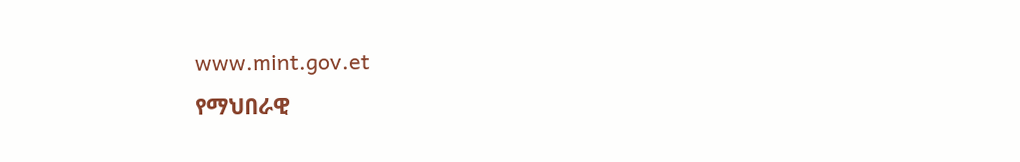www.mint.gov.et
የማህበራዊ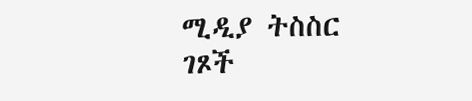ሚዲያ ትስስር ገጾች